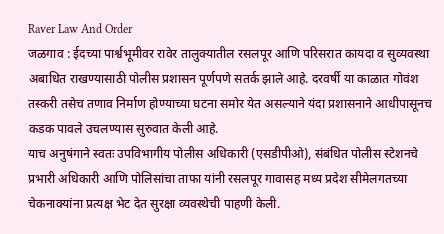Raver Law And Order
जळगाव : ईदच्या पार्श्वभूमीवर रावेर तालुक्यातील रसलपूर आणि परिसरात कायदा व सुव्यवस्था अबाधित राखण्यासाठी पोलीस प्रशासन पूर्णपणे सतर्क झाले आहे. दरवर्षी या काळात गोवंश तस्करी तसेच तणाव निर्माण होण्याच्या घटना समोर येत असल्याने यंदा प्रशासनाने आधीपासूनच कडक पावले उचलण्यास सुरुवात केली आहे.
याच अनुषंगाने स्वतः उपविभागीय पोलीस अधिकारी (एसडीपीओ), संबंधित पोलीस स्टेशनचे प्रभारी अधिकारी आणि पोलिसांचा ताफा यांनी रसलपूर गावासह मध्य प्रदेश सीमेलगतच्या चेकनाक्यांना प्रत्यक्ष भेट देत सुरक्षा व्यवस्थेची पाहणी केली.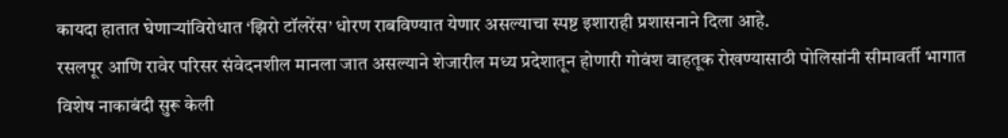कायदा हातात घेणाऱ्यांविरोधात ‘झिरो टॉलरेंस’ धोरण राबविण्यात येणार असल्याचा स्पष्ट इशाराही प्रशासनाने दिला आहे.
रसलपूर आणि रावेर परिसर संवेदनशील मानला जात असल्याने शेजारील मध्य प्रदेशातून होणारी गोवंश वाहतूक रोखण्यासाठी पोलिसांनी सीमावर्ती भागात विशेष नाकाबंदी सुरू केली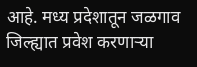आहे. मध्य प्रदेशातून जळगाव जिल्ह्यात प्रवेश करणाऱ्या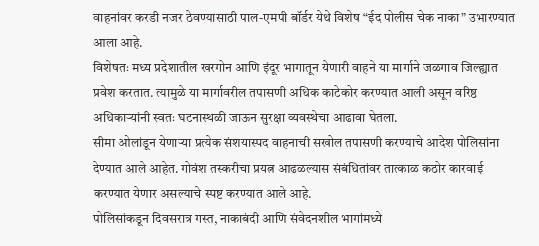वाहनांवर करडी नजर ठेवण्यासाठी पाल-एमपी बॉर्डर येथे विशेष “ईद पोलीस चेक नाका” उभारण्यात आला आहे.
विशेषतः मध्य प्रदेशातील खरगोन आणि इंदूर भागातून येणारी वाहने या मार्गाने जळगाव जिल्ह्यात प्रवेश करतात. त्यामुळे या मार्गावरील तपासणी अधिक काटेकोर करण्यात आली असून वरिष्ठ अधिकाऱ्यांनी स्वतः घटनास्थळी जाऊन सुरक्षा व्यवस्थेचा आढावा घेतला.
सीमा ओलांडून येणाऱ्या प्रत्येक संशयास्पद वाहनाची सखोल तपासणी करण्याचे आदेश पोलिसांना देण्यात आले आहेत. गोवंश तस्करीचा प्रयत्न आढळल्यास संबंधितांवर तात्काळ कठोर कारवाई करण्यात येणार असल्याचे स्पष्ट करण्यात आले आहे.
पोलिसांकडून दिवसरात्र गस्त, नाकाबंदी आणि संवेदनशील भागांमध्ये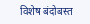विशेष बंदोबस्त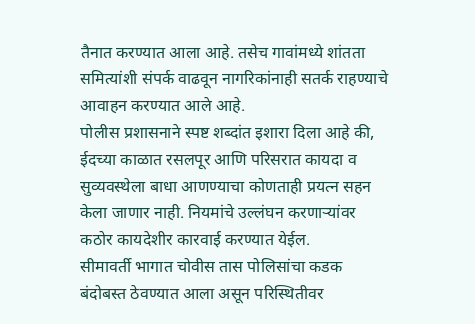तैनात करण्यात आला आहे. तसेच गावांमध्ये शांतता समित्यांशी संपर्क वाढवून नागरिकांनाही सतर्क राहण्याचे आवाहन करण्यात आले आहे.
पोलीस प्रशासनाने स्पष्ट शब्दांत इशारा दिला आहे की, ईदच्या काळात रसलपूर आणि परिसरात कायदा व सुव्यवस्थेला बाधा आणण्याचा कोणताही प्रयत्न सहन केला जाणार नाही. नियमांचे उल्लंघन करणाऱ्यांवर कठोर कायदेशीर कारवाई करण्यात येईल.
सीमावर्ती भागात चोवीस तास पोलिसांचा कडक बंदोबस्त ठेवण्यात आला असून परिस्थितीवर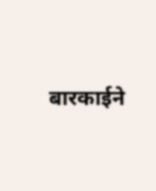बारकाईने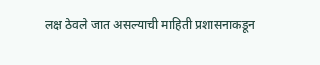लक्ष ठेवले जात असल्याची माहिती प्रशासनाकडून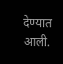देण्यात आली.